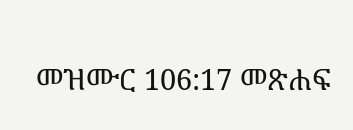መዝሙር 106:17 መጽሐፍ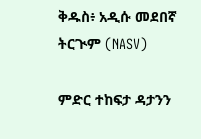ቅዱስ፥ አዲሱ መደበኛ ትርጒም (NASV)

ምድር ተከፍታ ዳታንን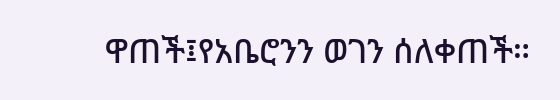ዋጠች፤የአቤሮንን ወገን ሰለቀጠች።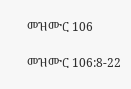መዝሙር 106

መዝሙር 106:8-22